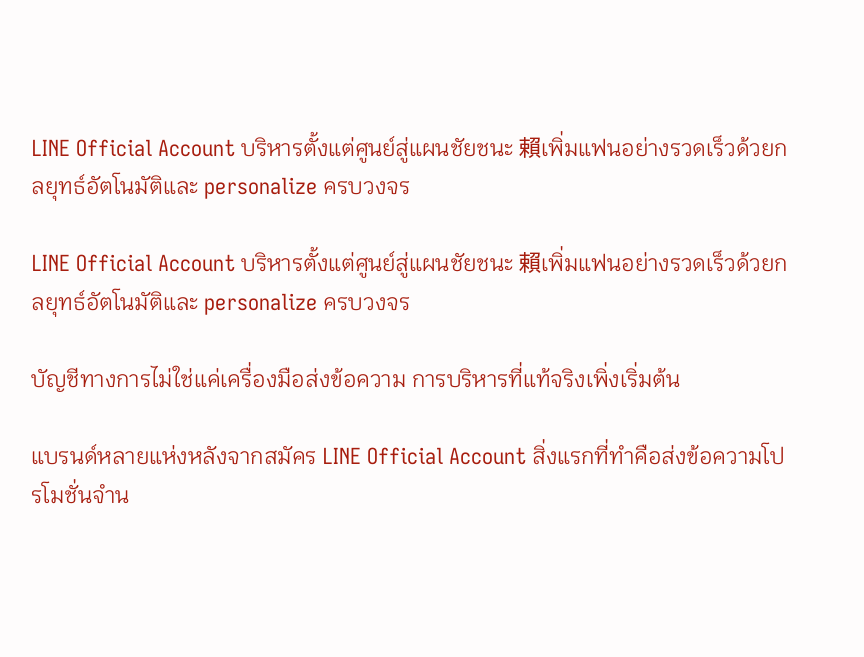LINE Official Account บริหารตั้งแต่ศูนย์สู่แผนชัยชนะ 賴เพิ่มแฟนอย่างรวดเร็วด้วยกลยุทธ์อัตโนมัติและ personalize ครบวงจร

LINE Official Account บริหารตั้งแต่ศูนย์สู่แผนชัยชนะ 賴เพิ่มแฟนอย่างรวดเร็วด้วยกลยุทธ์อัตโนมัติและ personalize ครบวงจร

บัญชีทางการไม่ใช่แค่เครื่องมือส่งข้อความ การบริหารที่แท้จริงเพิ่งเริ่มต้น

แบรนด์หลายแห่งหลังจากสมัคร LINE Official Account สิ่งแรกที่ทำคือส่งข้อความโปรโมชั่นจำน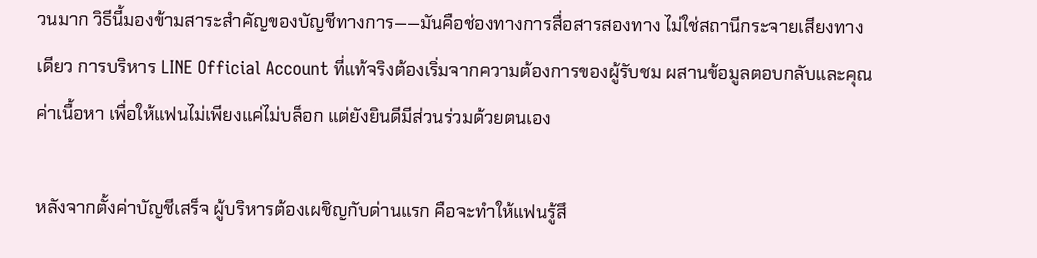วนมาก วิธีนี้มองข้ามสาระสำคัญของบัญชีทางการ——มันคือช่องทางการสื่อสารสองทาง ไม่ใช่สถานีกระจายเสียงทางเดียว การบริหาร LINE Official Account ที่แท้จริงต้องเริ่มจากความต้องการของผู้รับชม ผสานข้อมูลตอบกลับและคุณค่าเนื้อหา เพื่อให้แฟนไม่เพียงแค่ไม่บล็อก แต่ยังยินดีมีส่วนร่วมด้วยตนเอง

หลังจากตั้งค่าบัญชีเสร็จ ผู้บริหารต้องเผชิญกับด่านแรก คือจะทำให้แฟนรู้สึ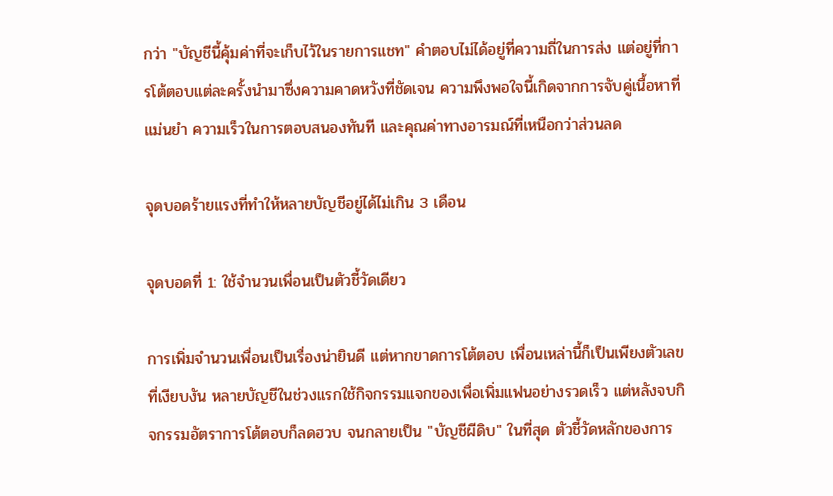กว่า "บัญชีนี้คุ้มค่าที่จะเก็บไว้ในรายการแชท" คำตอบไม่ได้อยู่ที่ความถี่ในการส่ง แต่อยู่ที่การโต้ตอบแต่ละครั้งนำมาซึ่งความคาดหวังที่ชัดเจน ความพึงพอใจนี้เกิดจากการจับคู่เนื้อหาที่แม่นยำ ความเร็วในการตอบสนองทันที และคุณค่าทางอารมณ์ที่เหนือกว่าส่วนลด

จุดบอดร้ายแรงที่ทำให้หลายบัญชีอยู่ได้ไม่เกิน 3 เดือน

จุดบอดที่ 1: ใช้จำนวนเพื่อนเป็นตัวชี้วัดเดียว

การเพิ่มจำนวนเพื่อนเป็นเรื่องน่ายินดี แต่หากขาดการโต้ตอบ เพื่อนเหล่านี้ก็เป็นเพียงตัวเลขที่เงียบงัน หลายบัญชีในช่วงแรกใช้กิจกรรมแจกของเพื่อเพิ่มแฟนอย่างรวดเร็ว แต่หลังจบกิจกรรมอัตราการโต้ตอบก็ลดฮวบ จนกลายเป็น "บัญชีผีดิบ" ในที่สุด ตัวชี้วัดหลักของการ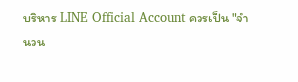บริหาร LINE Official Account ควรเป็น "จำนวน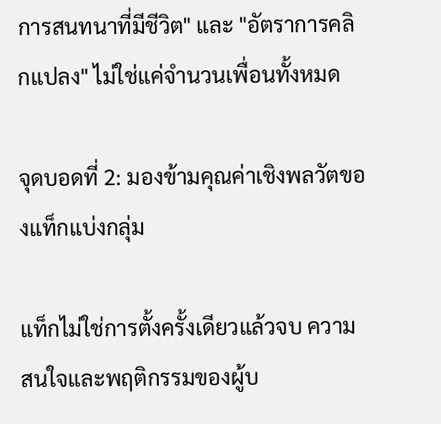การสนทนาที่มีชีวิต" และ "อัตราการคลิกแปลง" ไม่ใช่แค่จำนวนเพื่อนทั้งหมด

จุดบอดที่ 2: มองข้ามคุณค่าเชิงพลวัตของแท็กแบ่งกลุ่ม

แท็กไม่ใช่การตั้งครั้งเดียวแล้วจบ ความสนใจและพฤติกรรมของผู้บ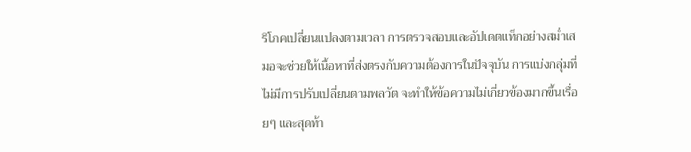ริโภคเปลี่ยนแปลงตามเวลา การตรวจสอบและอัปเดตแท็กอย่างสม่ำเสมอจะช่วยให้เนื้อหาที่ส่งตรงกับความต้องการในปัจจุบัน การแบ่งกลุ่มที่ไม่มีการปรับเปลี่ยนตามพลวัต จะทำให้ข้อความไม่เกี่ยวข้องมากขึ้นเรื่อยๆ และสุดท้า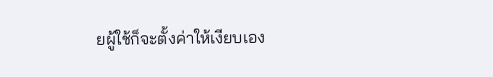ยผู้ใช้ก็จะตั้งค่าให้เงียบเอง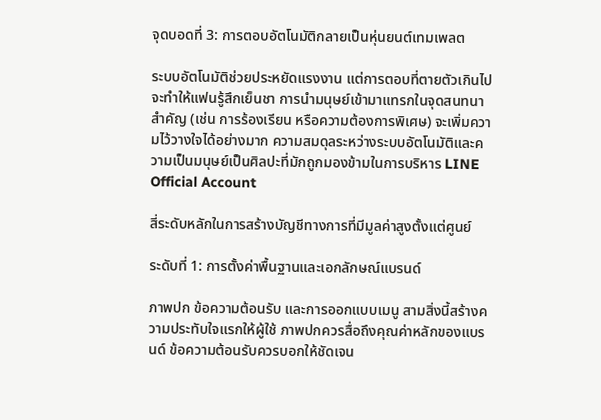จุดบอดที่ 3: การตอบอัตโนมัติกลายเป็นหุ่นยนต์เทมเพลต

ระบบอัตโนมัติช่วยประหยัดแรงงาน แต่การตอบที่ตายตัวเกินไปจะทำให้แฟนรู้สึกเย็นชา การนำมนุษย์เข้ามาแทรกในจุดสนทนาสำคัญ (เช่น การร้องเรียน หรือความต้องการพิเศษ) จะเพิ่มความไว้วางใจได้อย่างมาก ความสมดุลระหว่างระบบอัตโนมัติและความเป็นมนุษย์เป็นศิลปะที่มักถูกมองข้ามในการบริหาร LINE Official Account

สี่ระดับหลักในการสร้างบัญชีทางการที่มีมูลค่าสูงตั้งแต่ศูนย์

ระดับที่ 1: การตั้งค่าพื้นฐานและเอกลักษณ์แบรนด์

ภาพปก ข้อความต้อนรับ และการออกแบบเมนู สามสิ่งนี้สร้างความประทับใจแรกให้ผู้ใช้ ภาพปกควรสื่อถึงคุณค่าหลักของแบรนด์ ข้อความต้อนรับควรบอกให้ชัดเจน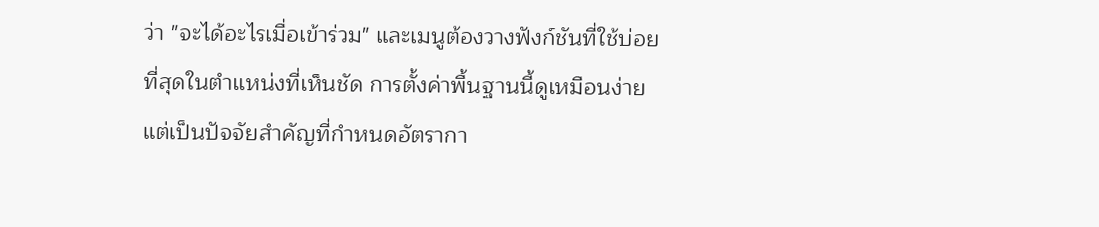ว่า "จะได้อะไรเมื่อเข้าร่วม" และเมนูต้องวางฟังก์ชันที่ใช้บ่อยที่สุดในตำแหน่งที่เห็นชัด การตั้งค่าพื้นฐานนี้ดูเหมือนง่าย แต่เป็นปัจจัยสำคัญที่กำหนดอัตรากา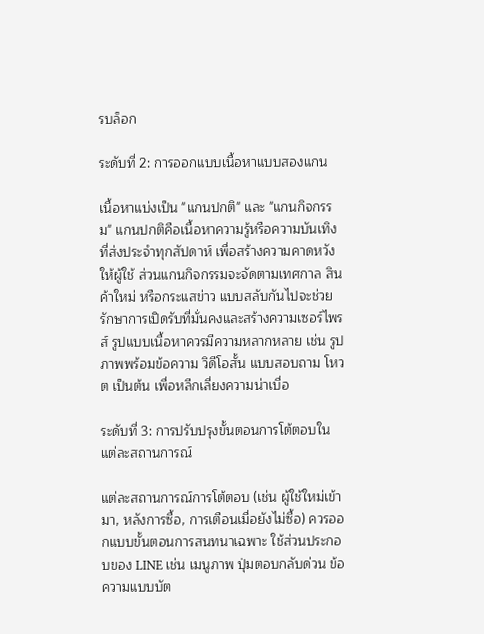รบล็อก

ระดับที่ 2: การออกแบบเนื้อหาแบบสองแกน

เนื้อหาแบ่งเป็น "แกนปกติ" และ "แกนกิจกรรม" แกนปกติคือเนื้อหาความรู้หรือความบันเทิงที่ส่งประจำทุกสัปดาห์ เพื่อสร้างความคาดหวังให้ผู้ใช้ ส่วนแกนกิจกรรมจะจัดตามเทศกาล สินค้าใหม่ หรือกระแสข่าว แบบสลับกันไปจะช่วยรักษาการเปิดรับที่มั่นคงและสร้างความเซอร์ไพรส์ รูปแบบเนื้อหาควรมีความหลากหลาย เช่น รูปภาพพร้อมข้อความ วิดีโอสั้น แบบสอบถาม โหวต เป็นต้น เพื่อหลีกเลี่ยงความน่าเบื่อ

ระดับที่ 3: การปรับปรุงขั้นตอนการโต้ตอบในแต่ละสถานการณ์

แต่ละสถานการณ์การโต้ตอบ (เช่น ผู้ใช้ใหม่เข้ามา, หลังการซื้อ, การเตือนเมื่อยังไม่ซื้อ) ควรออกแบบขั้นตอนการสนทนาเฉพาะ ใช้ส่วนประกอบของ LINE เช่น เมนูภาพ ปุ่มตอบกลับด่วน ข้อความแบบบัต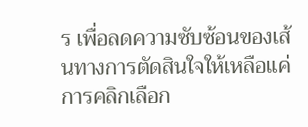ร เพื่อลดความซับซ้อนของเส้นทางการตัดสินใจให้เหลือแค่การคลิกเลือก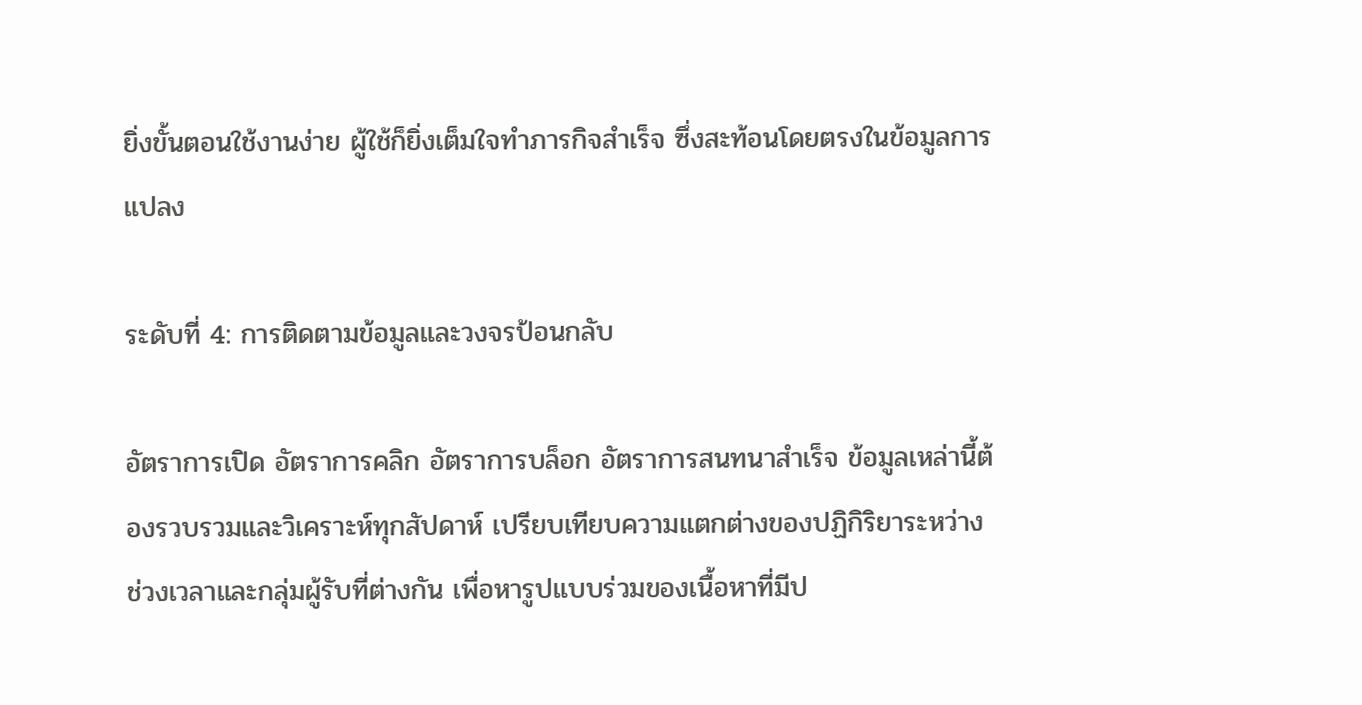ยิ่งขั้นตอนใช้งานง่าย ผู้ใช้ก็ยิ่งเต็มใจทำภารกิจสำเร็จ ซึ่งสะท้อนโดยตรงในข้อมูลการแปลง

ระดับที่ 4: การติดตามข้อมูลและวงจรป้อนกลับ

อัตราการเปิด อัตราการคลิก อัตราการบล็อก อัตราการสนทนาสำเร็จ ข้อมูลเหล่านี้ต้องรวบรวมและวิเคราะห์ทุกสัปดาห์ เปรียบเทียบความแตกต่างของปฏิกิริยาระหว่างช่วงเวลาและกลุ่มผู้รับที่ต่างกัน เพื่อหารูปแบบร่วมของเนื้อหาที่มีป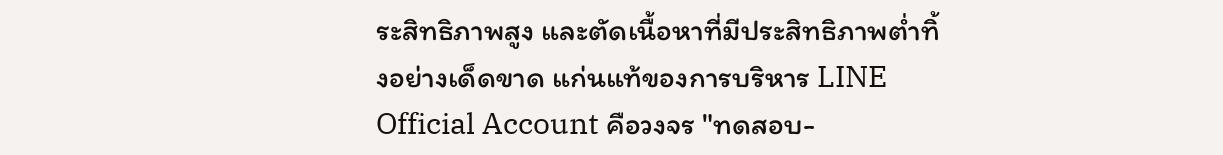ระสิทธิภาพสูง และตัดเนื้อหาที่มีประสิทธิภาพต่ำทิ้งอย่างเด็ดขาด แก่นแท้ของการบริหาร LINE Official Account คือวงจร "ทดสอบ-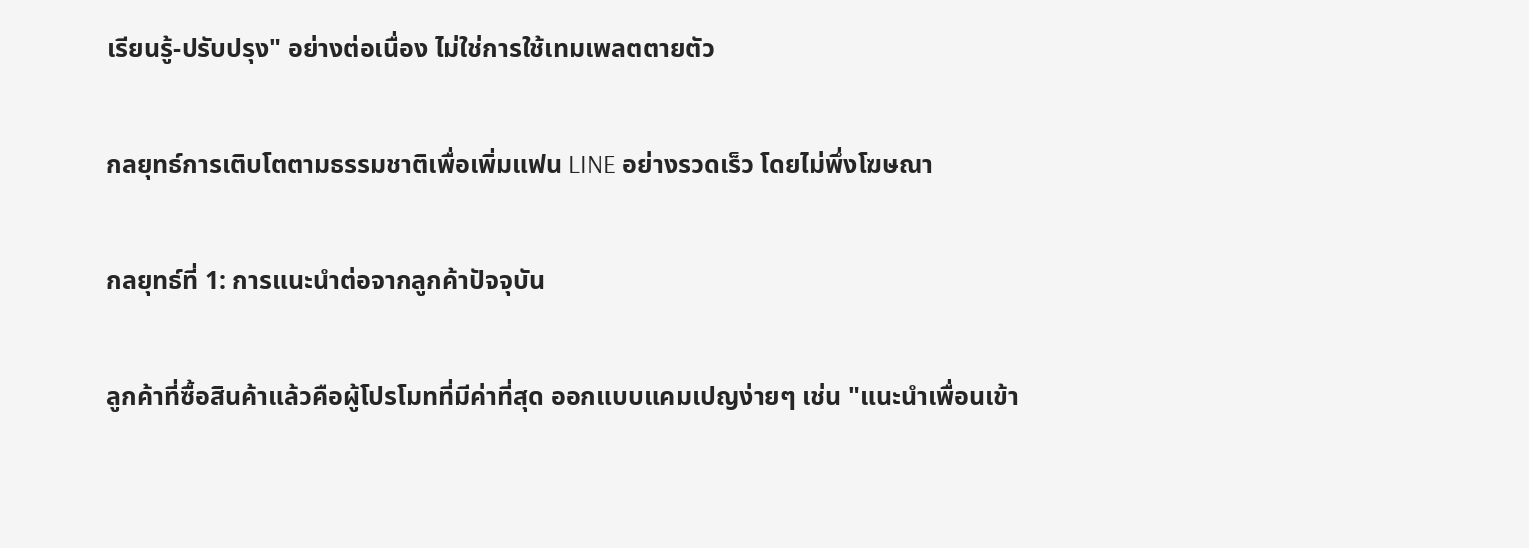เรียนรู้-ปรับปรุง" อย่างต่อเนื่อง ไม่ใช่การใช้เทมเพลตตายตัว

กลยุทธ์การเติบโตตามธรรมชาติเพื่อเพิ่มแฟน LINE อย่างรวดเร็ว โดยไม่พึ่งโฆษณา

กลยุทธ์ที่ 1: การแนะนำต่อจากลูกค้าปัจจุบัน

ลูกค้าที่ซื้อสินค้าแล้วคือผู้โปรโมทที่มีค่าที่สุด ออกแบบแคมเปญง่ายๆ เช่น "แนะนำเพื่อนเข้า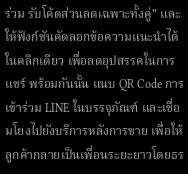ร่วม รับโค้ดส่วนลดเฉพาะทั้งคู่" และให้ฟังก์ชันคัดลอกข้อความแนะนำได้ในคลิกเดียว เพื่อลดอุปสรรคในการแชร์ พร้อมกันนั้น แนบ QR Code การเข้าร่วม LINE ในบรรจุภัณฑ์ และเชื่อมโยงไปยังบริการหลังการขาย เพื่อให้ลูกค้ากลายเป็นเพื่อนระยะยาวโดยธร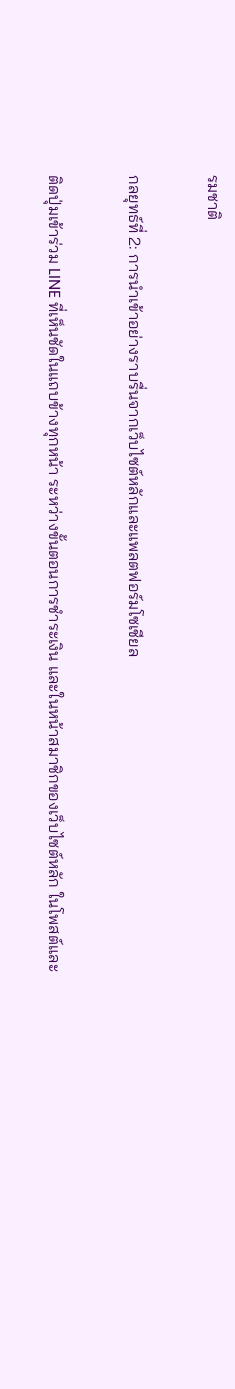รมชาติ

กลยุทธ์ที่ 2: การนำเข้าอย่างราบรื่นจากเว็บไซต์หลักและแพลตฟอร์มโซเชียล

ติดปุ่มเข้าร่วม LINE ที่เห็นชัดในแถบข้างทุกหน้า ระหว่างขั้นตอนการชำระเงิน และในหน้าสมาชิกของเว็บไซต์หลัก ในโพสต์และ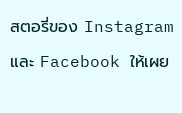สตอรี่ของ Instagram และ Facebook ให้เผย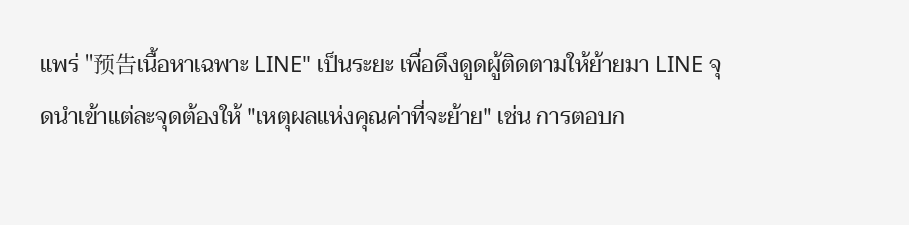แพร่ "预告เนื้อหาเฉพาะ LINE" เป็นระยะ เพื่อดึงดูดผู้ติดตามให้ย้ายมา LINE จุดนำเข้าแต่ละจุดต้องให้ "เหตุผลแห่งคุณค่าที่จะย้าย" เช่น การตอบก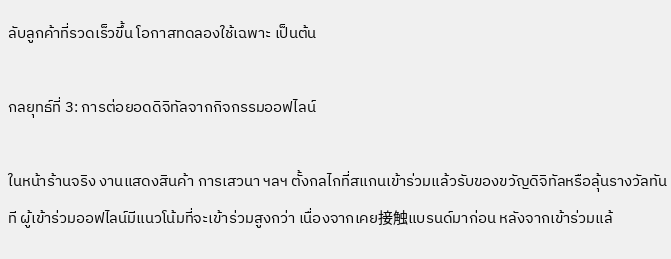ลับลูกค้าที่รวดเร็วขึ้น โอกาสทดลองใช้เฉพาะ เป็นต้น

กลยุทธ์ที่ 3: การต่อยอดดิจิทัลจากกิจกรรมออฟไลน์

ในหน้าร้านจริง งานแสดงสินค้า การเสวนา ฯลฯ ตั้งกลไกที่สแกนเข้าร่วมแล้วรับของขวัญดิจิทัลหรือลุ้นรางวัลทันที ผู้เข้าร่วมออฟไลน์มีแนวโน้มที่จะเข้าร่วมสูงกว่า เนื่องจากเคย接触แบรนด์มาก่อน หลังจากเข้าร่วมแล้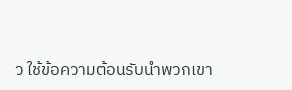ว ใช้ข้อความต้อนรับนำพวกเขา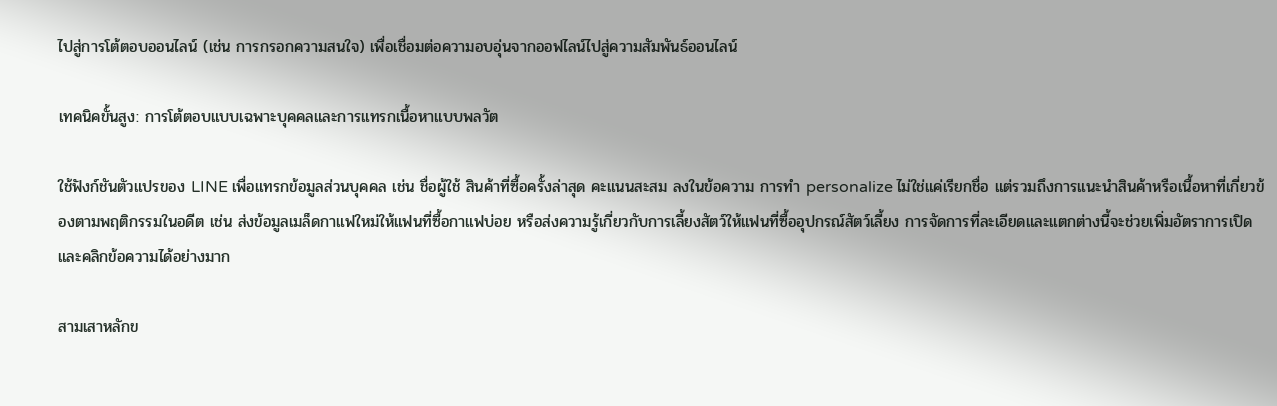ไปสู่การโต้ตอบออนไลน์ (เช่น การกรอกความสนใจ) เพื่อเชื่อมต่อความอบอุ่นจากออฟไลน์ไปสู่ความสัมพันธ์ออนไลน์

เทคนิคขั้นสูง: การโต้ตอบแบบเฉพาะบุคคลและการแทรกเนื้อหาแบบพลวัต

ใช้ฟังก์ชันตัวแปรของ LINE เพื่อแทรกข้อมูลส่วนบุคคล เช่น ชื่อผู้ใช้ สินค้าที่ซื้อครั้งล่าสุด คะแนนสะสม ลงในข้อความ การทำ personalize ไม่ใช่แค่เรียกชื่อ แต่รวมถึงการแนะนำสินค้าหรือเนื้อหาที่เกี่ยวข้องตามพฤติกรรมในอดีต เช่น ส่งข้อมูลเมล็ดกาแฟใหม่ให้แฟนที่ซื้อกาแฟบ่อย หรือส่งความรู้เกี่ยวกับการเลี้ยงสัตว์ให้แฟนที่ซื้ออุปกรณ์สัตว์เลี้ยง การจัดการที่ละเอียดและแตกต่างนี้จะช่วยเพิ่มอัตราการเปิดและคลิกข้อความได้อย่างมาก

สามเสาหลักข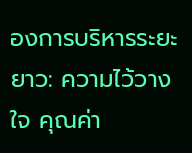องการบริหารระยะยาว: ความไว้วางใจ คุณค่า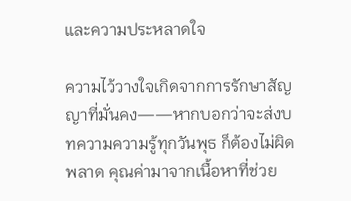และความประหลาดใจ

ความไว้วางใจเกิดจากการรักษาสัญญาที่มั่นคง——หากบอกว่าจะส่งบทความความรู้ทุกวันพุธ ก็ต้องไม่ผิดพลาด คุณค่ามาจากเนื้อหาที่ช่วย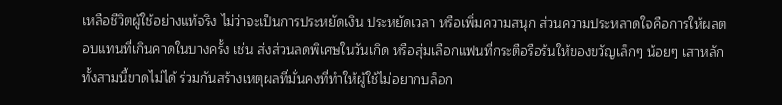เหลือชีวิตผู้ใช้อย่างแท้จริง ไม่ว่าจะเป็นการประหยัดเงิน ประหยัดเวลา หรือเพิ่มความสนุก ส่วนความประหลาดใจคือการให้ผลตอบแทนที่เกินคาดในบางครั้ง เช่น ส่งส่วนลดพิเศษในวันเกิด หรือสุ่มเลือกแฟนที่กระตือรือร้นให้ของขวัญเล็กๆ น้อยๆ เสาหลักทั้งสามนี้ขาดไม่ได้ ร่วมกันสร้างเหตุผลที่มั่นคงที่ทำให้ผู้ใช้ไม่อยากบล็อก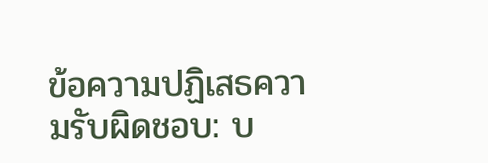ข้อความปฏิเสธความรับผิดชอบ: บ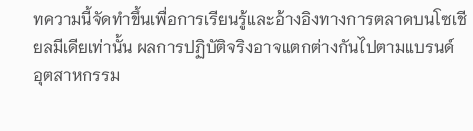ทความนี้จัดทำขึ้นเพื่อการเรียนรู้และอ้างอิงทางการตลาดบนโซเชียลมีเดียเท่านั้น ผลการปฏิบัติจริงอาจแตกต่างกันไปตามแบรนด์ อุตสาหกรรม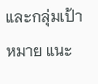และกลุ่มเป้าหมาย แนะ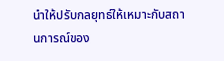นำให้ปรับกลยุทธ์ให้เหมาะกับสถานการณ์ของ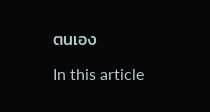ตนเอง

In this article